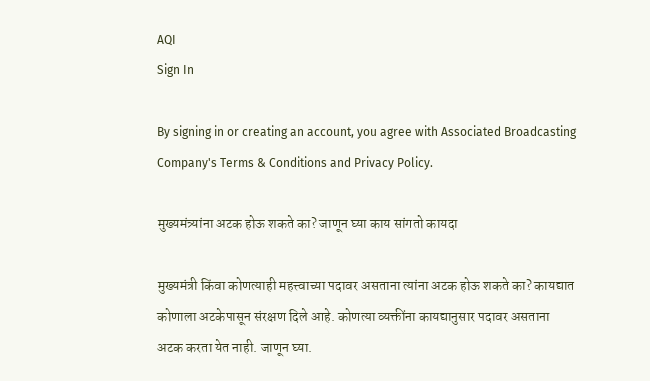AQI
Sign In

By signing in or creating an account, you agree with Associated Broadcasting Company's Terms & Conditions and Privacy Policy.

मुख्यमंत्र्यांना अटक होऊ शकते का? जाणून घ्या काय सांगतो कायदा

मुख्यमंत्री किंवा कोणत्याही महत्त्वाच्या पदावर असताना त्यांना अटक होऊ शकते का? कायद्यात कोणाला अटकेपासून संरक्षण दिले आहे. कोणत्या व्यक्तींना कायद्यानुसार पदावर असताना अटक करता येत नाही. जाणून घ्या.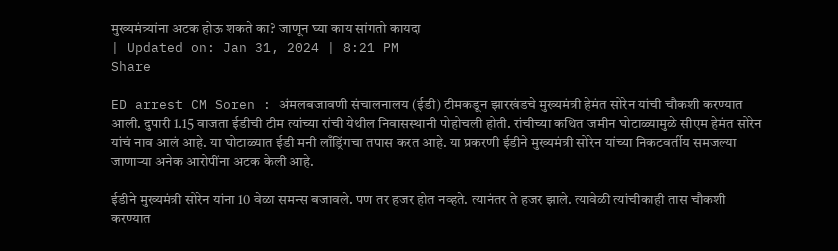मुख्यमंत्र्यांना अटक होऊ शकते का? जाणून घ्या काय सांगतो कायदा
| Updated on: Jan 31, 2024 | 8:21 PM
Share

ED arrest CM Soren : अंमलबजावणी संचालनालय (ईडी) टीमकडून झारखंडचे मुख्यमंत्री हेमंत सोरेन यांची चौकशी करण्यात आली. दुपारी 1.15 वाजता ईडीची टीम त्यांच्या रांची येथील निवासस्थानी पोहोचली होती. रांचीच्या कथित जमीन घोटाळ्यामुळे सीएम हेमंत सोरेन यांचं नाव आलं आहे. या घोटाळ्यात ईडी मनी लाँड्रिंगचा तपास करत आहे. या प्रकरणी ईडीने मुख्यमंत्री सोरेन यांच्या निकटवर्तीय समजल्या जाणाऱ्या अनेक आरोपींना अटक केली आहे.

ईडीने मुख्यमंत्री सोरेन यांना 10 वेळा समन्स बजावले. पण तर हजर होत नव्हते. त्यानंतर ते हजर झाले. त्यावेळी त्यांचीकाही तास चौकशी करण्यात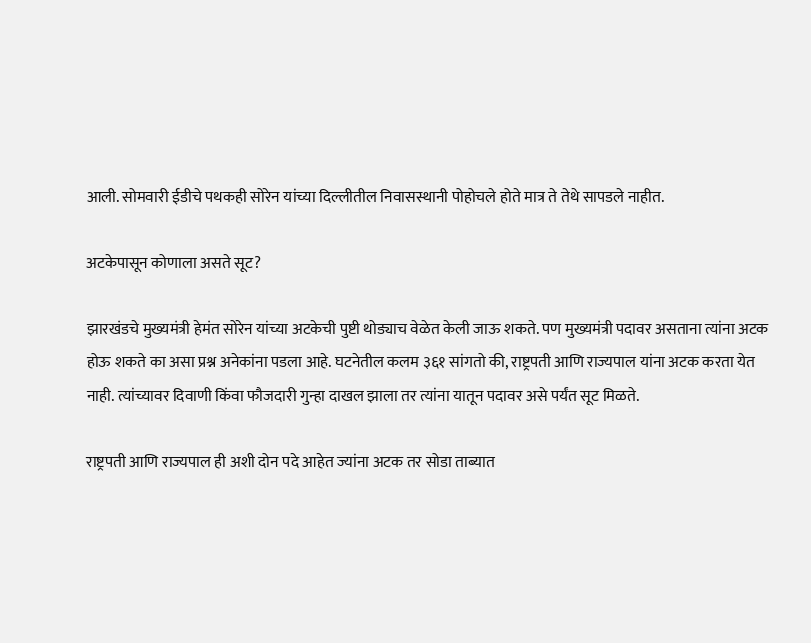आली. सोमवारी ईडीचे पथकही सोरेन यांच्या दिल्लीतील निवासस्थानी पोहोचले होते मात्र ते तेथे सापडले नाहीत.

अटकेपासून कोणाला असते सूट?

झारखंडचे मुख्यमंत्री हेमंत सोरेन यांच्या अटकेची पुष्टी थोड्याच वेळेत केली जाऊ शकते. पण मुख्यमंत्री पदावर असताना त्यांना अटक होऊ शकते का असा प्रश्न अनेकांना पडला आहे. घटनेतील कलम ३६१ सांगतो की, राष्ट्रपती आणि राज्यपाल यांना अटक करता येत नाही. त्यांच्यावर दिवाणी किंवा फौजदारी गुन्हा दाखल झाला तर त्यांना यातून पदावर असे पर्यंत सूट मिळते.

राष्ट्रपती आणि राज्यपाल ही अशी दोन पदे आहेत ज्यांना अटक तर सोडा ताब्यात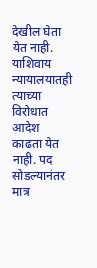देखील घेता येत नाही. याशिवाय न्यायालयातही त्याच्या विरोधात आदेश काढता येत नाही. पद सोडल्यानंतर मात्र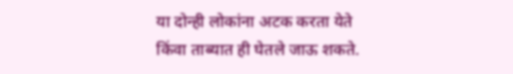या दोन्ही लोकांना अटक करता येते किंवा ताब्यात ही घेतले जाऊ शकते.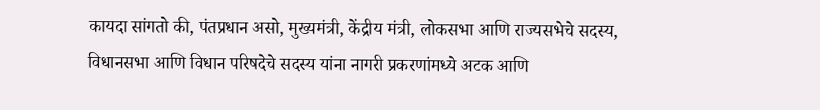कायदा सांगतो की, पंतप्रधान असो, मुख्यमंत्री, केंद्रीय मंत्री, लोकसभा आणि राज्यसभेचे सदस्य, विधानसभा आणि विधान परिषदेचे सदस्य यांना नागरी प्रकरणांमध्ये अटक आणि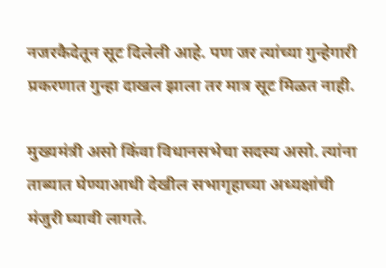नजरकैदेतून सूट दिलेली आहे. पण जर त्यांच्या गुन्हेगारी प्रकरणात गुन्हा दाखल झाला तर मात्र सूट मिळत नाही.

मुख्यमंत्री असो किंवा विधानसभेचा सदस्य असो. त्यांना ताब्यात घेण्याआधी देखील सभागृहाच्या अध्यक्षांची मंजुरी घ्यावी लागते.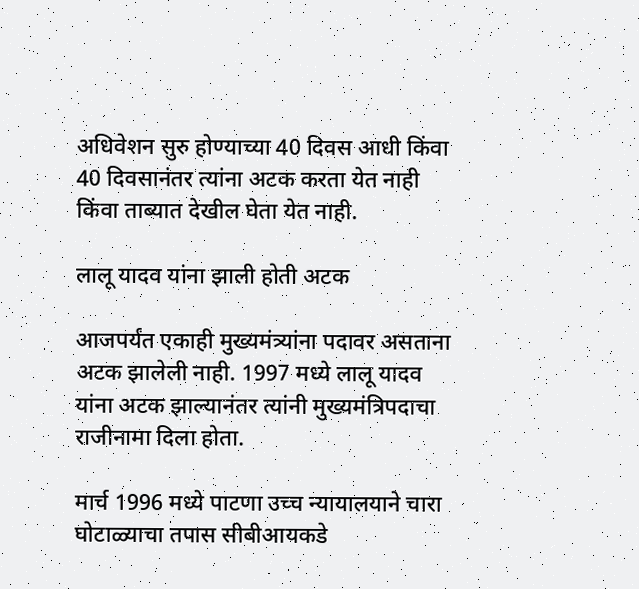अधिवेशन सुरु होण्याच्या 40 दिवस आधी किंवा 40 दिवसानंतर त्यांना अटक करता येत नाही किंवा ताब्यात देखील घेता येत नाही.

लालू यादव यांना झाली होती अटक

आजपर्यंत एकाही मुख्यमंत्र्यांना पदावर असताना अटक झालेली नाही. 1997 मध्ये लालू यादव यांना अटक झाल्यानंतर त्यांनी मुख्यमंत्रिपदाचा राजीनामा दिला होता.

मार्च 1996 मध्ये पाटणा उच्च न्यायालयाने चारा घोटाळ्याचा तपास सीबीआयकडे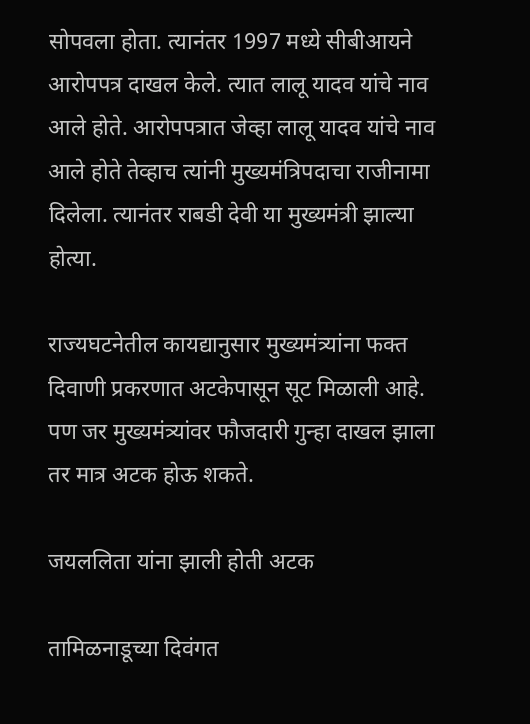सोपवला होता. त्यानंतर 1997 मध्ये सीबीआयने आरोपपत्र दाखल केले. त्यात लालू यादव यांचे नाव आले होते. आरोपपत्रात जेव्हा लालू यादव यांचे नाव आले होते तेव्हाच त्यांनी मुख्यमंत्रिपदाचा राजीनामा दिलेला. त्यानंतर राबडी देवी या मुख्यमंत्री झाल्या होत्या.

राज्यघटनेतील कायद्यानुसार मुख्यमंत्र्यांना फक्त दिवाणी प्रकरणात अटकेपासून सूट मिळाली आहे. पण जर मुख्यमंत्र्यांवर फौजदारी गुन्हा दाखल झाला तर मात्र अटक होऊ शकते.

जयललिता यांना झाली होती अटक

तामिळनाडूच्या दिवंगत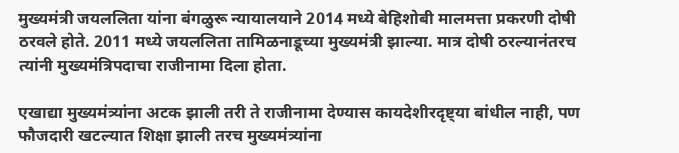मुख्यमंत्री जयललिता यांना बंगळुरू न्यायालयाने 2014 मध्ये बेहिशोबी मालमत्ता प्रकरणी दोषी ठरवले होते. 2011 मध्ये जयललिता तामिळनाडूच्या मुख्यमंत्री झाल्या. मात्र दोषी ठरल्यानंतरच त्यांनी मुख्यमंत्रिपदाचा राजीनामा दिला होता.

एखाद्या मुख्यमंत्र्यांना अटक झाली तरी ते राजीनामा देण्यास कायदेशीरदृष्ट्या बांधील नाही, पण फौजदारी खटल्यात शिक्षा झाली तरच मुख्यमंत्र्यांना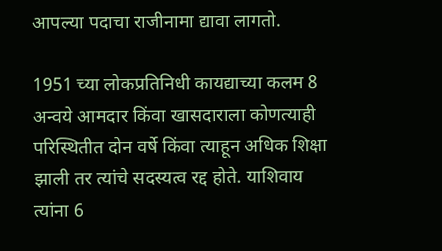आपल्या पदाचा राजीनामा द्यावा लागतो.

1951 च्या लोकप्रतिनिधी कायद्याच्या कलम 8 अन्वये आमदार किंवा खासदाराला कोणत्याही परिस्थितीत दोन वर्षे किंवा त्याहून अधिक शिक्षा झाली तर त्यांचे सदस्यत्व रद्द होते. याशिवाय त्यांना 6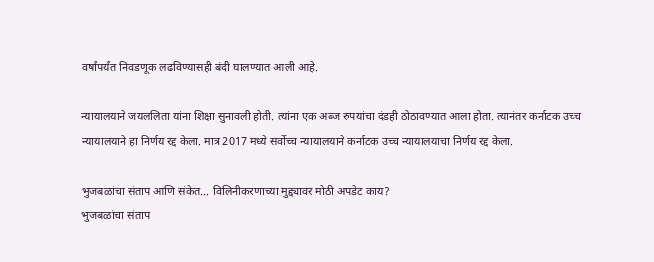वर्षांपर्यंत निवडणूक लढविण्यासही बंदी घालण्यात आली आहे.

न्यायालयाने जयललिता यांना शिक्षा सुनावली होती. त्यांना एक अब्ज रुपयांचा दंडही ठोठावण्यात आला होता. त्यानंतर कर्नाटक उच्च न्यायालयाने हा निर्णय रद्द केला. मात्र 2017 मध्ये सर्वोच्च न्यायालयाने कर्नाटक उच्च न्यायालयाचा निर्णय रद्द केला.

भुजबळांचा संताप आणि संकेत... विलिनीकरणाच्या मुद्द्यावर मोठी अपडेट काय?
भुजबळांचा संताप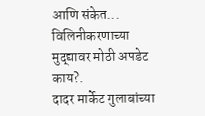आणि संकेत... विलिनीकरणाच्या मुद्द्यावर मोठी अपडेट काय?.
दादर मार्केट गुलाबांच्या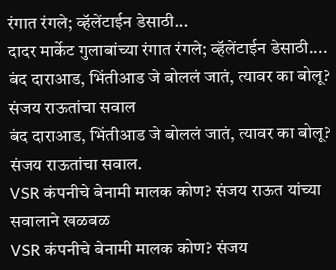रंगात रंगले; व्हॅलेंटाईन डेसाठी...
दादर मार्केट गुलाबांच्या रंगात रंगले; व्हॅलेंटाईन डेसाठी....
बंद दाराआड, भिंतीआड जे बोललं जातं, त्यावर का बोलू? संजय राऊतांचा सवाल
बंद दाराआड, भिंतीआड जे बोललं जातं, त्यावर का बोलू? संजय राऊतांचा सवाल.
VSR कंपनीचे बेनामी मालक कोण? संजय राऊत यांच्या सवालाने खळबळ
VSR कंपनीचे बेनामी मालक कोण? संजय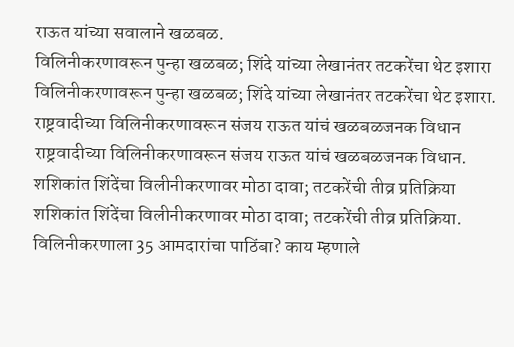राऊत यांच्या सवालाने खळबळ.
विलिनीकरणावरून पुन्हा खळबळ; शिंदे यांच्या लेखानंतर तटकरेंचा थेट इशारा
विलिनीकरणावरून पुन्हा खळबळ; शिंदे यांच्या लेखानंतर तटकरेंचा थेट इशारा.
राष्ट्रवादीच्या विलिनीकरणावरून संजय राऊत यांचं खळबळजनक विधान
राष्ट्रवादीच्या विलिनीकरणावरून संजय राऊत यांचं खळबळजनक विधान.
शशिकांत शिंदेंचा विलीनीकरणावर मोठा दावा; तटकरेंची तीव्र प्रतिक्रिया
शशिकांत शिंदेंचा विलीनीकरणावर मोठा दावा; तटकरेंची तीव्र प्रतिक्रिया.
विलिनीकरणाला 35 आमदारांचा पाठिंबा? काय म्हणाले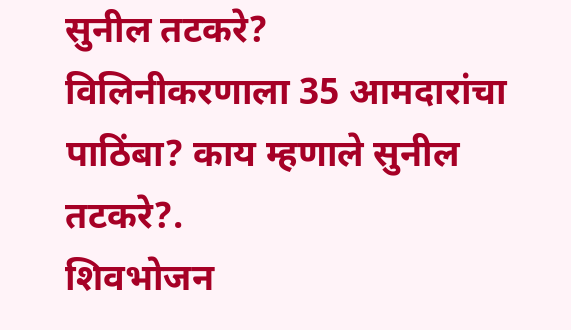सुनील तटकरे?
विलिनीकरणाला 35 आमदारांचा पाठिंबा? काय म्हणाले सुनील तटकरे?.
शिवभोजन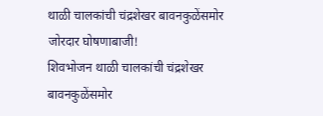थाळी चालकांची चंद्रशेखर बावनकुळेंसमोर जोरदार घोषणाबाजी!
शिवभोजन थाळी चालकांची चंद्रशेखर बावनकुळेंसमोर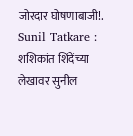जोरदार घोषणाबाजी!.
Sunil Tatkare : शशिकांत शिंदेंच्या लेखावर सुनील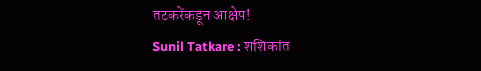तटकरेंकडून आक्षेप!
Sunil Tatkare : शशिकांत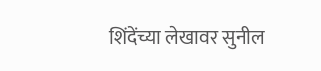शिंदेंच्या लेखावर सुनील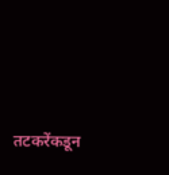तटकरेंकडून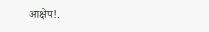आक्षेप!.